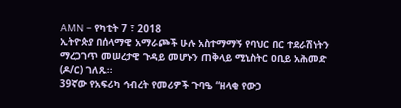AMN – የካቲት 7 ፣ 2018
ኢትዮጵያ በሰላማዊ አማራጮች ሁሉ አስተማማኝ የባህር በር ተደራሽነትን ማረጋገጥ መሠረታዊ ጉዳይ መሆኑን ጠቅላይ ሚኒስትር ዐቢይ አሕመድ (ዶ/ር) ገለጹ፡፡
39ኛው የአፍሪካ ኅብረት የመሪዎች ጉባዔ “ዘላቂ የውኃ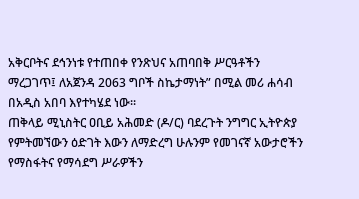አቅርቦትና ደኅንነቱ የተጠበቀ የንጽህና አጠባበቅ ሥርዓቶችን ማረጋገጥ፤ ለአጀንዳ 2063 ግቦች ስኬታማነት” በሚል መሪ ሐሳብ በአዲስ አበባ እየተካሄደ ነው፡፡
ጠቅላይ ሚኒስትር ዐቢይ አሕመድ (ዶ/ር) ባደረጉት ንግግር ኢትዮጵያ የምትመኘውን ዕድገት እውን ለማድረግ ሁሉንም የመገናኛ አውታሮችን የማስፋትና የማሳደግ ሥራዎችን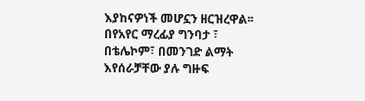እያከናዎነች መሆኗን ዘርዝረዋል፡፡
በየአየር ማረፊያ ግንባታ ፣ በቴሌኮም፣ በመንገድ ልማት እየሰራቻቸው ያሉ ግዙፍ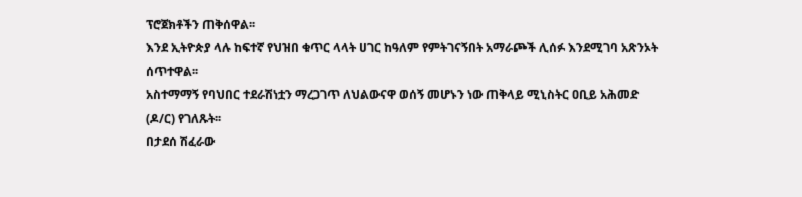ፕሮጀክቶችን ጠቅሰዋል፡፡
እንደ ኢትዮጵያ ላሉ ከፍተኛ የህዝበ ቁጥር ላላት ሀገር ከዓለም የምትገናኝበት አማራጮች ሊሰፉ እንደሚገባ አጽንኦት ሰጥተዋል፡፡
አስተማማኝ የባህበር ተደራሽነቷን ማረጋገጥ ለህልውናዋ ወሰኝ መሆኑን ነው ጠቅላይ ሚኒስትር ዐቢይ አሕመድ (ዶ/ር) የገለጹት፡፡
በታደሰ ሽፈራው